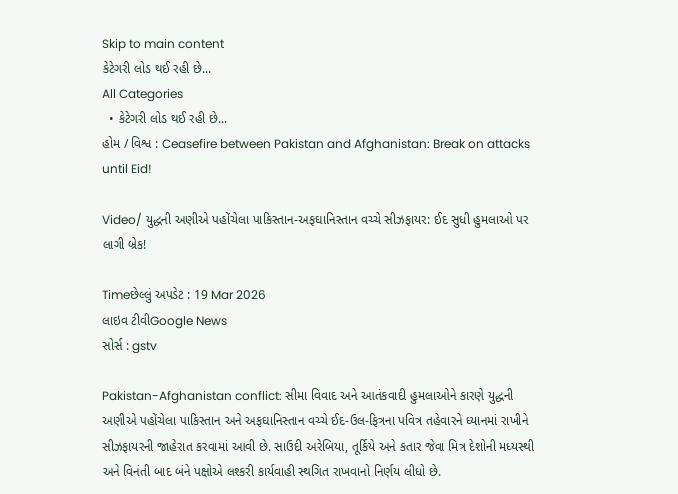Skip to main content
કેટેગરી લોડ થઈ રહી છે...
All Categories
  • કેટેગરી લોડ થઈ રહી છે...
હોમ / વિશ્વ : Ceasefire between Pakistan and Afghanistan: Break on attacks until Eid!

Video/ યુદ્ધની અણીએ પહોંચેલા પાકિસ્તાન-અફઘાનિસ્તાન વચ્ચે સીઝફાયર: ઈદ સુધી હુમલાઓ પર લાગી બ્રેક!

Timeછેલ્લું અપડેટ : 19 Mar 2026
લાઇવ ટીવીGoogle News
સોર્સ : gstv

Pakistan-Afghanistan conflict: સીમા વિવાદ અને આતંકવાદી હુમલાઓને કારણે યુદ્ધની અણીએ પહોંચેલા પાકિસ્તાન અને અફઘાનિસ્તાન વચ્ચે ઈદ-ઉલ-ફિત્રના પવિત્ર તહેવારને ધ્યાનમાં રાખીને સીઝફાયરની જાહેરાત કરવામાં આવી છે. સાઉદી અરેબિયા, તૂર્કિયે અને કતાર જેવા મિત્ર દેશોની મધ્યસ્થી અને વિનંતી બાદ બંને પક્ષોએ લશ્કરી કાર્યવાહી સ્થગિત રાખવાનો નિર્ણય લીધો છે.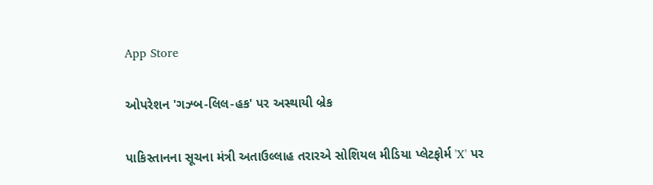App Store

ઓપરેશન 'ગઝ્બ-લિલ-હક' પર અસ્થાયી બ્રેક

પાકિસ્તાનના સૂચના મંત્રી અતાઉલ્લાહ તરારએ સોશિયલ મીડિયા પ્લેટફોર્મ 'X' પર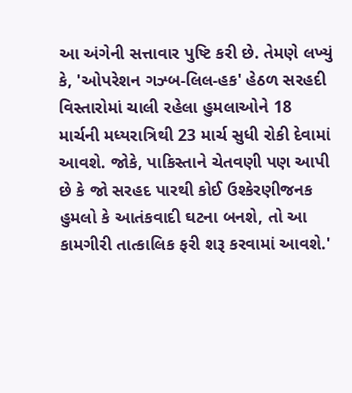આ અંગેની સત્તાવાર પુષ્ટિ કરી છે. તેમણે લખ્યું કે, 'ઓપરેશન ગઝ્બ-લિલ-હક' હેઠળ સરહદી વિસ્તારોમાં ચાલી રહેલા હુમલાઓને 18 માર્ચની મધ્યરાત્રિથી 23 માર્ચ સુધી રોકી દેવામાં આવશે. જોકે, પાકિસ્તાને ચેતવણી પણ આપી છે કે જો સરહદ પારથી કોઈ ઉશ્કેરણીજનક હુમલો કે આતંકવાદી ઘટના બનશે, તો આ કામગીરી તાત્કાલિક ફરી શરૂ કરવામાં આવશે.'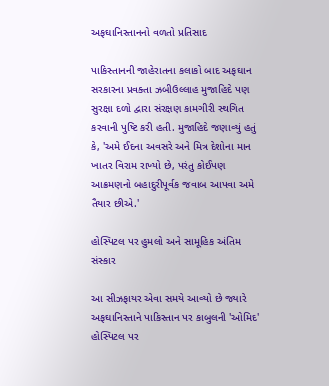અફઘાનિસ્તાનનો વળતો પ્રતિસાદ

પાકિસ્તાનની જાહેરાતના કલાકો બાદ અફઘાન સરકારના પ્રવક્તા ઝબીઉલ્લાહ મુજાહિદે પણ સુરક્ષા દળો દ્વારા સંરક્ષણ કામગીરી સ્થગિત કરવાની પુષ્ટિ કરી હતી. મુજાહિદે જણાવ્યું હતું કે, 'અમે ઈદના અવસરે અને મિત્ર દેશોના માન ખાતર વિરામ રાખ્યો છે, પરંતુ કોઈપણ આક્રમણનો બહાદુરીપૂર્વક જવાબ આપવા અમે તૈયાર છીએ.'

હોસ્પિટલ પર હુમલો અને સામૂહિક અંતિમ સંસ્કાર

આ સીઝફાયર એવા સમયે આવ્યો છે જ્યારે અફઘાનિસ્તાને પાકિસ્તાન પર કાબુલની 'ઓમિદ' હોસ્પિટલ પર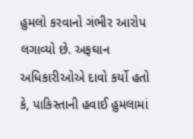હુમલો કરવાનો ગંભીર આરોપ લગાવ્યો છે. અફઘાન અધિકારીઓએ દાવો કર્યો હતો કે, પાકિસ્તાની હવાઈ હુમલામાં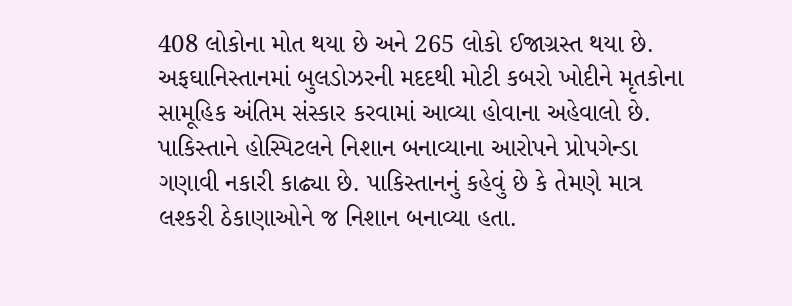408 લોકોના મોત થયા છે અને 265 લોકો ઈજાગ્રસ્ત થયા છે. અફઘાનિસ્તાનમાં બુલડોઝરની મદદથી મોટી કબરો ખોદીને મૃતકોના સામૂહિક અંતિમ સંસ્કાર કરવામાં આવ્યા હોવાના અહેવાલો છે. પાકિસ્તાને હોસ્પિટલને નિશાન બનાવ્યાના આરોપને પ્રોપગેન્ડા ગણાવી નકારી કાઢ્યા છે. પાકિસ્તાનનું કહેવું છે કે તેમણે માત્ર લશ્કરી ઠેકાણાઓને જ નિશાન બનાવ્યા હતા.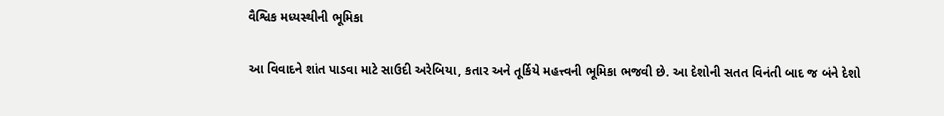વૈશ્વિક મધ્યસ્થીની ભૂમિકા

આ વિવાદને શાંત પાડવા માટે સાઉદી અરેબિયા, કતાર અને તૂર્કિયે મહત્ત્વની ભૂમિકા ભજવી છે. આ દેશોની સતત વિનંતી બાદ જ બંને દેશો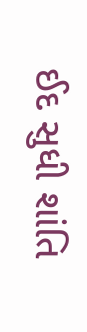ઈદ સુધી શાંતિ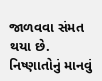જાળવવા સંમત થયા છે. નિષ્ણાતોનું માનવું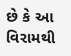છે કે આ વિરામથી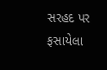સરહદ પર ફસાયેલા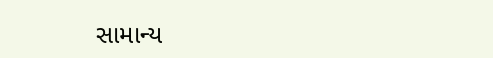સામાન્ય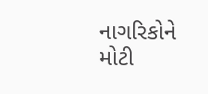નાગરિકોને મોટી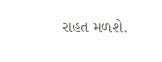રાહત મળશે.